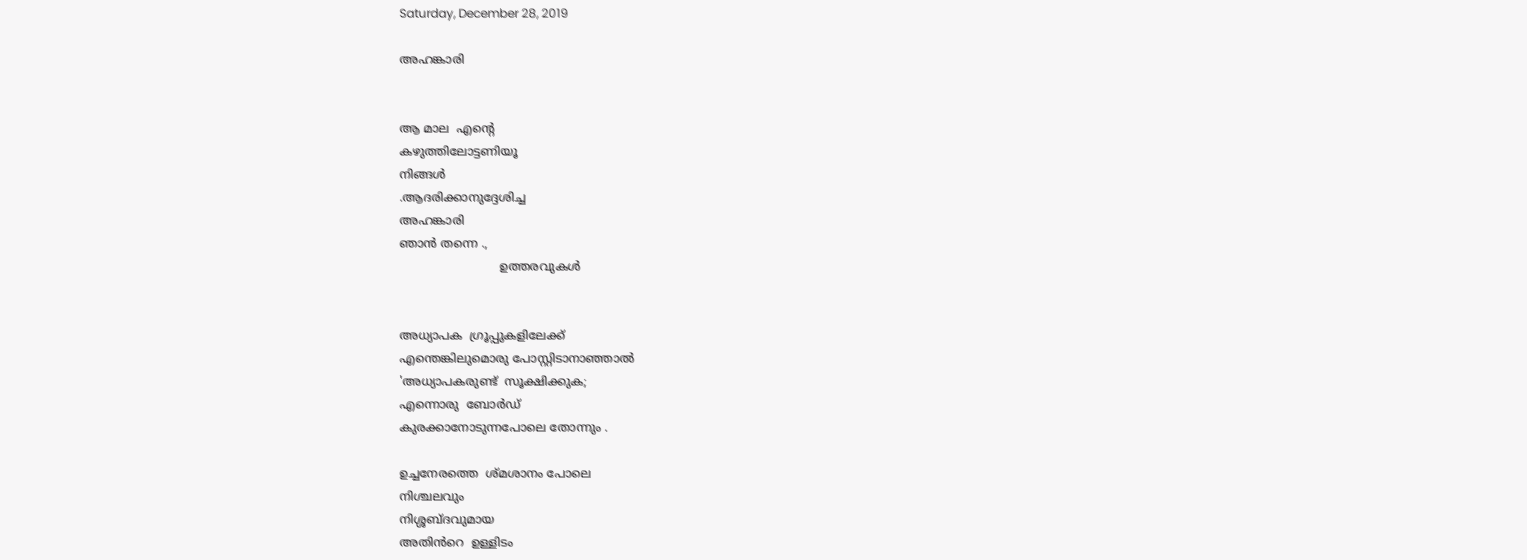Saturday, December 28, 2019

അഹങ്കാരി


ആ മാല  എന്റെ
കഴുത്തിലോട്ടണിയൂ
നിങ്ങൾ
.ആദരിക്കാനുദ്ദേശിച്ച
അഹങ്കാരി
ഞാൻ തന്നെ .,
                           ഉത്തരവുകൾ


അധ്യാപക  ഗ്രൂപ്പുകളിലേക്ക്
എന്തെങ്കിലുമൊരു പോസ്റ്റിടാനാഞ്ഞാൽ
'അധ്യാപകരുണ്ട്  സൂക്ഷിക്കുക;
എന്നൊരു  ബോർഡ്
കുരക്കാനോടുന്നപോലെ തോന്നും .

ഉച്ചനേരത്തെ  ശ്മശാനം പോലെ
നിശ്ചലവും
നിശ്ശബ്ദവുമായ
അതിൻറെ  ഉള്ളിടം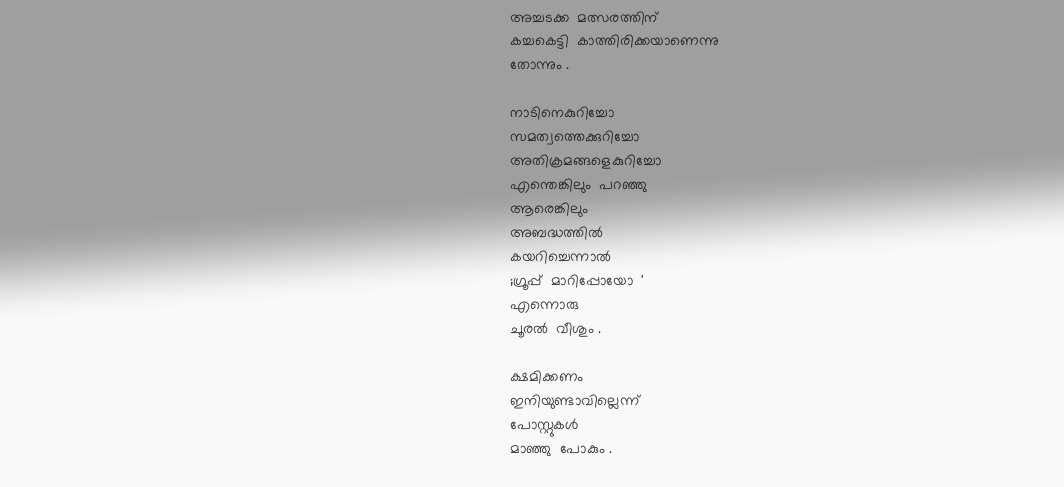അച്ചടക്ക  മത്സരത്തിന്
കച്ചകെട്ടി  കാത്തിരിക്കയാണെന്നു
തോന്നും .

നാടിനെകുറിച്ചോ
സമത്വത്തെക്കുറിച്ചോ
അതിക്രമങ്ങളെകുറിച്ചോ
എന്തെങ്കിലും  പറഞ്ഞു
ആരെങ്കിലും
അബദ്ധത്തിൽ
കയറിച്ചെന്നാൽ
;ഗ്രൂപ്പ്  മാറിപ്പോയോ  '
എന്നൊരു
ചൂരൽ  വീശും .

ക്ഷമിക്കണം
ഇനിയുണ്ടാവില്ലെന്ന്
പോസ്റ്റുകൾ
മാഞ്ഞു  പോകും .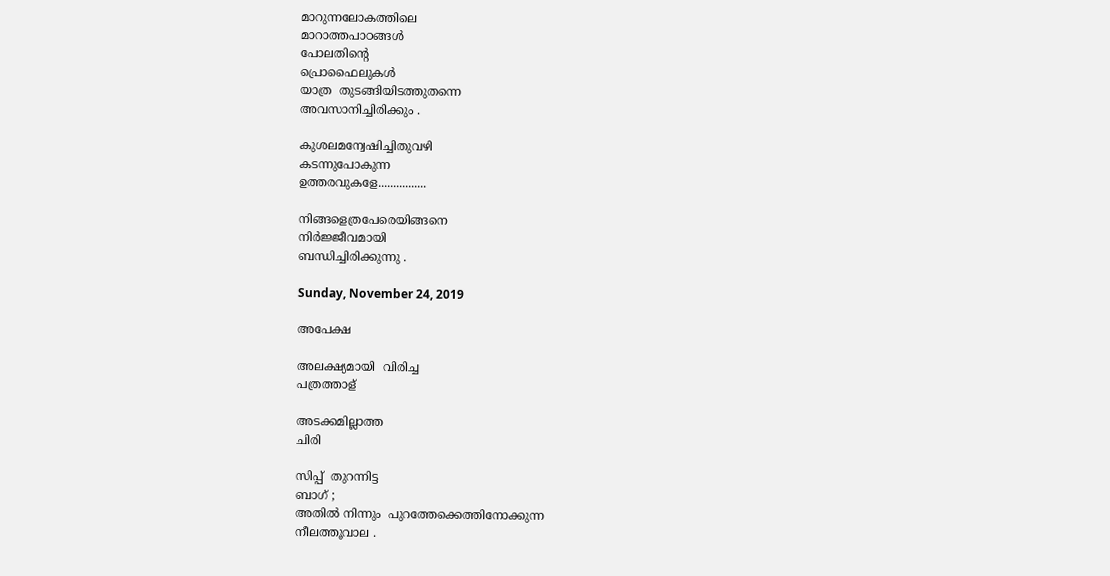മാറുന്നലോകത്തിലെ
മാറാത്തപാഠങ്ങൾ
പോലതിന്റെ
പ്രൊഫൈലുകൾ
യാത്ര  തുടങ്ങിയിടത്തുതന്നെ
അവസാനിച്ചിരിക്കും .

കുശലമന്വേഷിച്ചിതുവഴി
കടന്നുപോകുന്ന
ഉത്തരവുകളേ................

നിങ്ങളെത്രപേരെയിങ്ങനെ
നിർജ്ജീവമായി
ബന്ധിച്ചിരിക്കുന്നു .

Sunday, November 24, 2019

അപേക്ഷ

അലക്ഷ്യമായി  വിരിച്ച
പത്രത്താള്

അടക്കമില്ലാത്ത
ചിരി

സിപ്പ്  തുറന്നിട്ട
ബാഗ് ;
അതിൽ നിന്നും  പുറത്തേക്കെത്തിനോക്കുന്ന
നീലത്തൂവാല .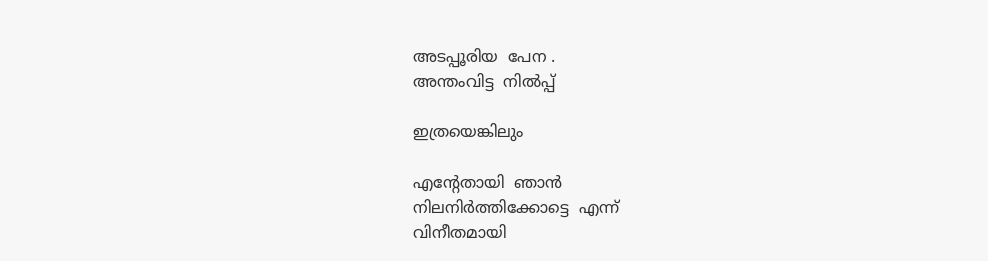അടപ്പൂരിയ  പേന .
അന്തംവിട്ട  നിൽപ്പ്

ഇത്രയെങ്കിലും

എന്റേതായി  ഞാൻ
നിലനിർത്തിക്കോട്ടെ  എന്ന്
വിനീതമായി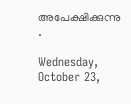അപേക്ഷിക്കുന്നു .

Wednesday, October 23,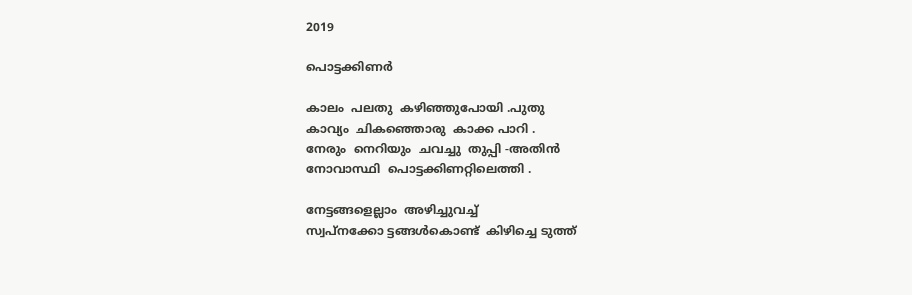2019

പൊട്ടക്കിണർ

കാലം  പലതു  കഴിഞ്ഞുപോയി .പുതു
കാവ്യം  ചികഞ്ഞൊരു  കാക്ക പാറി .
നേരും  നെറിയും  ചവച്ചു  തുപ്പി -അതിൻ
നോവാസ്ഥി  പൊട്ടക്കിണറ്റിലെത്തി .

നേട്ടങ്ങളെല്ലാം  അഴിച്ചുവച്ച്
സ്വപ്നക്കോ ട്ടങ്ങൾകൊണ്ട്  കിഴിച്ചെ ടുത്ത്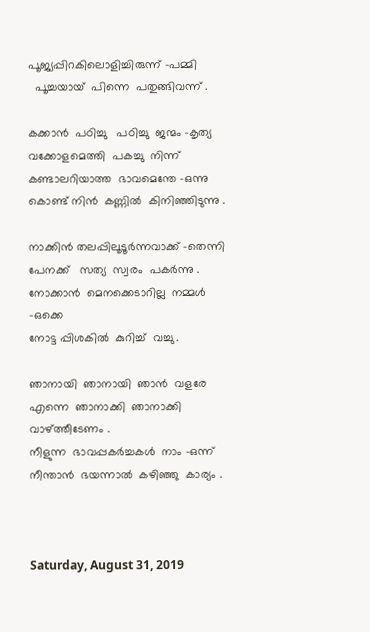പൂജ്യപ്പിറകിലൊളിച്ചിരുന്ന്‌ -പമ്മി
  പൂച്ചയായ്  പിന്നെ  പതുങ്ങിവന്ന് .

കക്കാൻ  പഠിച്ചു   പഠിച്ചു  ജന്മം -കൃത്യ
വക്കോളമെത്തി  പകച്ചു  നിന്ന്
കണ്ടാലറിയാത്ത  ഭാവമെന്തേ -ഒന്നു
കൊണ്ട് നിൻ  കണ്ണിൽ  കിനിഞ്ഞിടുന്നു .

നാക്കിൻ തലപ്പിലൂടൂർന്നവാക്ക് -തെന്നി
പേനക്ക്   സത്യ  സ്വരം  പകർന്നു .
നോക്കാൻ  മെനക്കെടാറില്ല  നമ്മൾ -ഒക്കെ
നോട്ട പ്പിശകിൽ  കുറിച്ച്  വച്ചു .

ഞാനായി  ഞാനായി  ഞാൻ  വളരേ
എന്നെ  ഞാനാക്കി  ഞാനാക്കി  വാഴ്ത്തീടേണം .
നീളുന്ന  ഭാവപ്പകർച്ചകൾ  നാം -ഒന്ന്
നീന്താൻ  ഭയന്നാൽ  കഴിഞ്ഞു  കാര്യം .



Saturday, August 31, 2019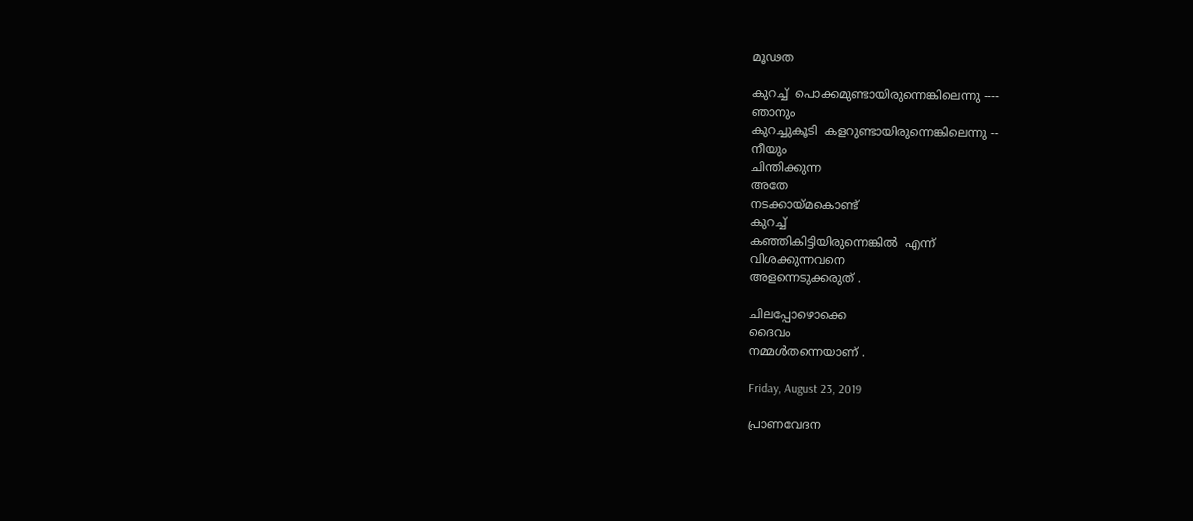മൂഢത

കുറച്ച്  പൊക്കമുണ്ടായിരുന്നെങ്കിലെന്നു ----
ഞാനും
കുറച്ചുകൂടി  കളറുണ്ടായിരുന്നെങ്കിലെന്നു --
നീയും
ചിന്തിക്കുന്ന
അതേ
നടക്കായ്മകൊണ്ട്
കുറച്ച്
കഞ്ഞികിട്ടിയിരുന്നെങ്കിൽ  എന്ന്
വിശക്കുന്നവനെ
അളന്നെടുക്കരുത് .

ചിലപ്പോഴൊക്കെ
ദൈവം
നമ്മൾതന്നെയാണ് .

Friday, August 23, 2019

പ്രാണവേദന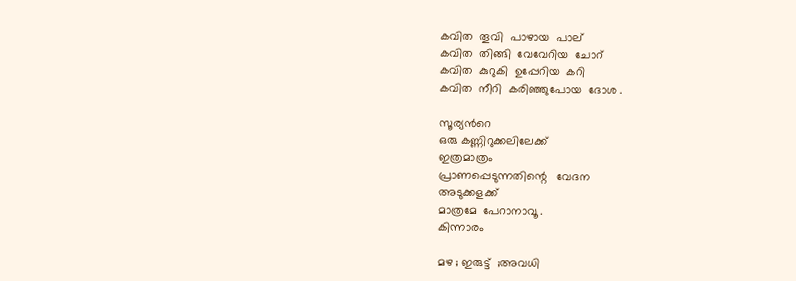കവിത  തൂവി  പാഴായ  പാല്
കവിത  തിങ്ങി  വേവേറിയ  ചോറ്
കവിത  കുറുകി  ഉപ്പേറിയ  കറി
കവിത  നീറി  കരിഞ്ഞുപോയ  ദോശ .

സൂര്യൻറെ
ഒരു കണ്ണിറുക്കലിലേക്ക്
ഇത്രമാത്രം
പ്രാണപ്പെടുന്നതിന്റെ   വേദന
അടുക്കളക്ക്
മാത്രമേ  പേറാനാവൂ .
കിന്നാരം

മഴ ; ഇരുട്ട്  ;അവധി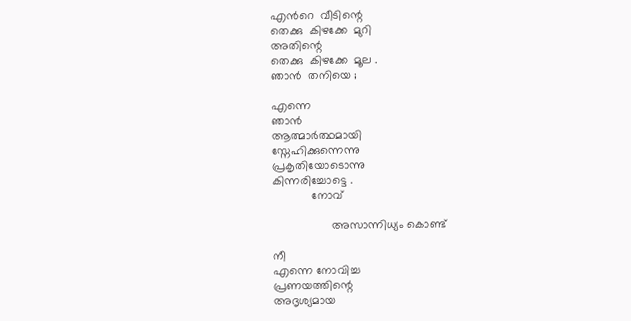എൻറെ  വീടിന്റെ
തെക്കു  കിഴക്കേ  മുറി
അതിന്റെ
തെക്കു  കിഴക്കേ  മൂല .
ഞാൻ  തനിയെ ;

എന്നെ
ഞാൻ
ആത്മാർത്ഥമായി
സ്നേഹിക്കുന്നെന്നു
പ്രകൃതിയോടൊന്നു
കിന്നരിച്ചോട്ടെ .
            നോവ്

                  അസാന്നിധ്യം കൊണ്ട്

നീ
എന്നെ നോവിച്ച
പ്രണയത്തിന്റെ
അദൃശ്യമായ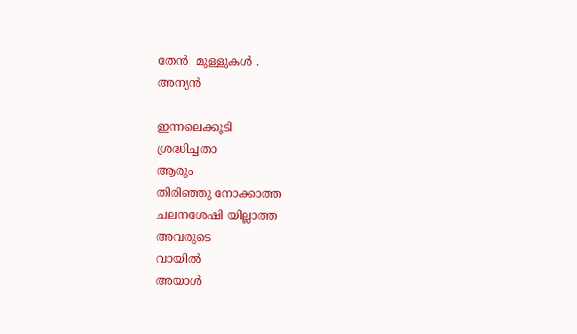തേൻ  മുള്ളുകൾ .
അന്യൻ

ഇന്നലെക്കൂടി
ശ്രദ്ധിച്ചതാ
ആരും
തിരിഞ്ഞു നോക്കാത്ത
ചലനശേഷി യില്ലാത്ത
അവരുടെ
വായിൽ
അയാൾ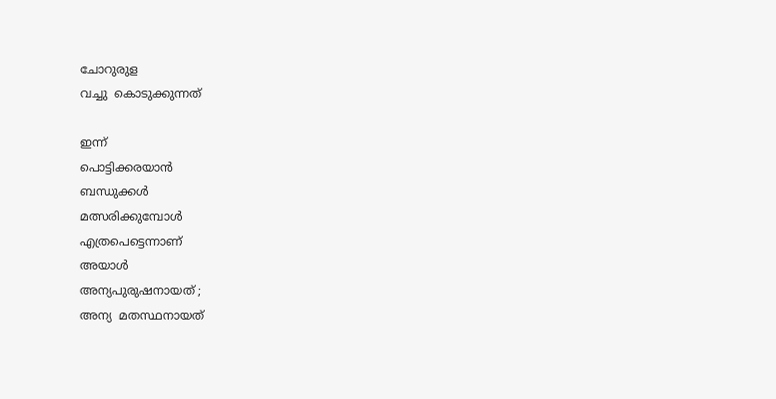ചോറുരുള
വച്ചു  കൊടുക്കുന്നത്

ഇന്ന്
പൊട്ടിക്കരയാൻ
ബന്ധുക്കൾ
മത്സരിക്കുമ്പോൾ
എത്രപെട്ടെന്നാണ്
അയാൾ
അന്യപുരുഷനായത് ;
അന്യ  മതസ്ഥനായത്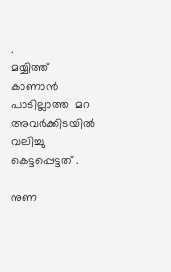.
മയ്യിത്ത്
കാണാൻ  പാടില്ലാത്ത  മറ
അവർക്കിടയിൽ
വലിച്ചു
കെട്ടപ്പെട്ടത് .

നുണ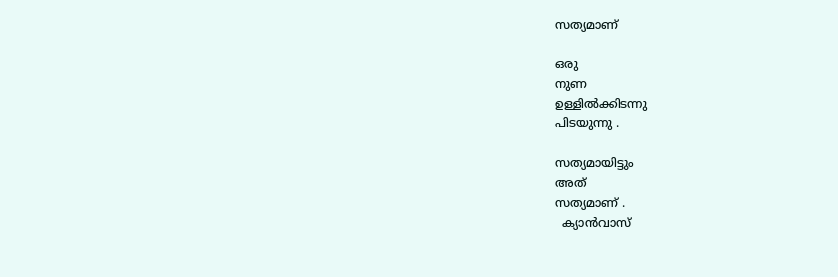സത്യമാണ്

ഒരു
നുണ
ഉള്ളിൽക്കിടന്നു
പിടയുന്നു .

സത്യമായിട്ടും
അത്
സത്യമാണ് .
  ക്യാൻവാസ്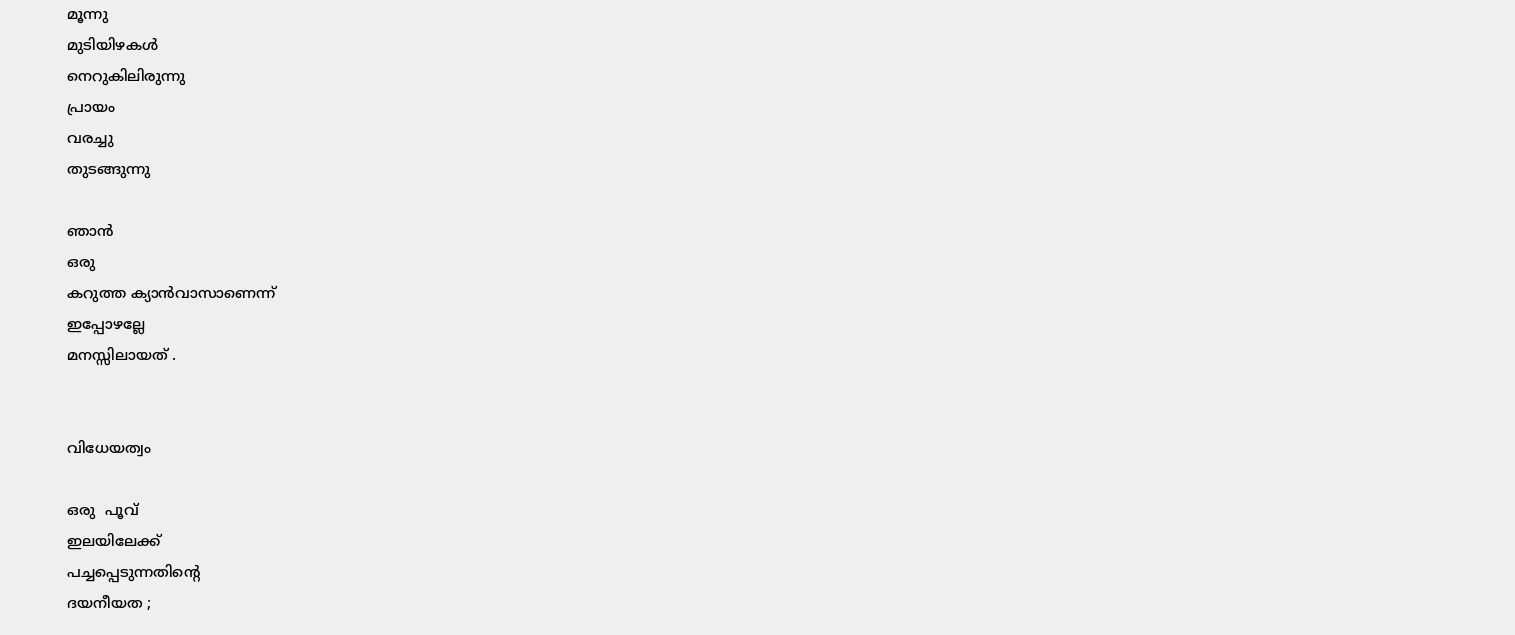മൂന്നു
മുടിയിഴകൾ
നെറുകിലിരുന്നു
പ്രായം
വരച്ചു
തുടങ്ങുന്നു

ഞാൻ
ഒരു
കറുത്ത ക്യാൻവാസാണെന്ന്
ഇപ്പോഴല്ലേ
മനസ്സിലായത് .


വിധേയത്വം

ഒരു  പൂവ്
ഇലയിലേക്ക്
പച്ചപ്പെടുന്നതിന്റെ
ദയനീയത ;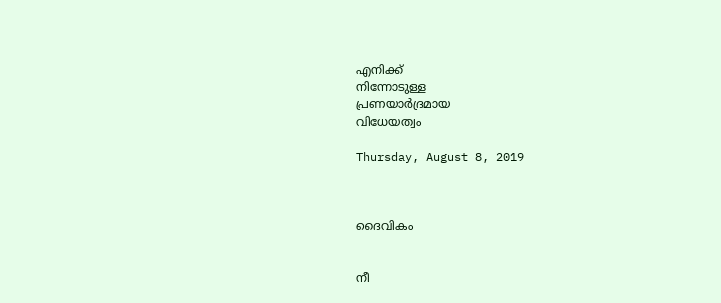എനിക്ക്
നിന്നോടുള്ള
പ്രണയാർദ്രമായ
വിധേയത്വം

Thursday, August 8, 2019



ദൈവികം


നീ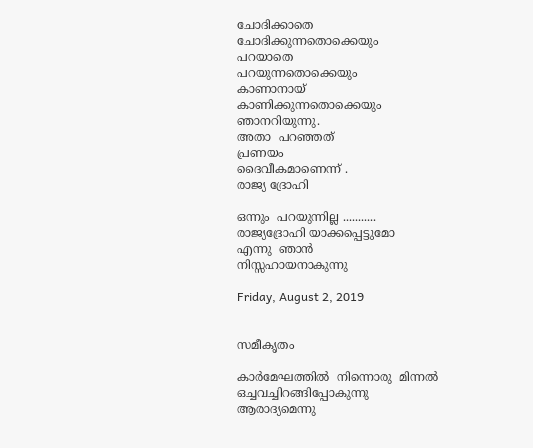ചോദിക്കാതെ
ചോദിക്കുന്നതൊക്കെയും
പറയാതെ
പറയുന്നതൊക്കെയും
കാണാനായ്
കാണിക്കുന്നതൊക്കെയും
ഞാനറിയുന്നു.
അതാ  പറഞ്ഞത്
പ്രണയം
ദൈവീകമാണെന്ന് .
രാജ്യ ദ്രോഹി

ഒന്നും  പറയുന്നില്ല ...........
രാജ്യദ്രോഹി യാക്കപ്പെട്ടുമോ
എന്നു  ഞാൻ
നിസ്സഹായനാകുന്നു

Friday, August 2, 2019


സമീകൃതം

കാർമേഘത്തിൽ  നിന്നൊരു  മിന്നൽ
ഒച്ചവച്ചിറങ്ങിപ്പോകുന്നു
ആരാദ്യമെന്നു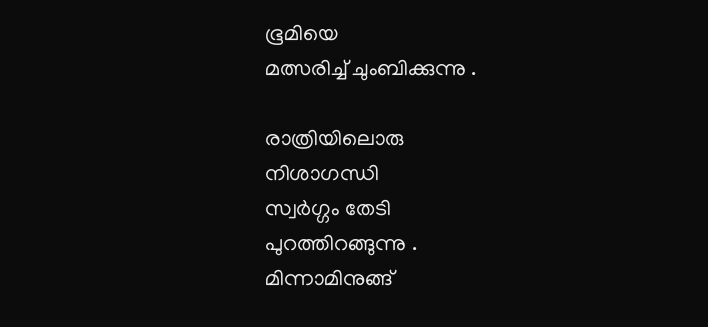ഭൂമിയെ
മത്സരിച്ച് ചുംബിക്കുന്നു .

രാത്രിയിലൊരു
നിശാഗന്ധി
സ്വർഗ്ഗം തേടി
പുറത്തിറങ്ങുന്നു .
മിന്നാമിനുങ്ങ്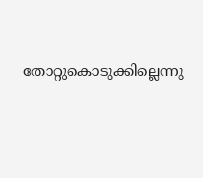തോറ്റുകൊടുക്കില്ലെന്നു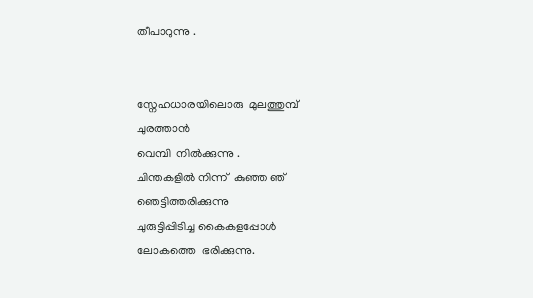തീപാറുന്നു .


സ്നേഹധാരയിലൊരു  മുലത്തുമ്പ്
ചുരത്താൻ
വെമ്പി  നിൽക്കുന്നു .
ചിന്തകളിൽ നിന്ന്  കുഞ്ഞ ഞ്
ഞെട്ടിത്തരിക്കുന്നു
ചുരുട്ടിപ്പിടിച്ച കൈകളപ്പോൾ
ലോകത്തെ  ഭരിക്കുന്നു.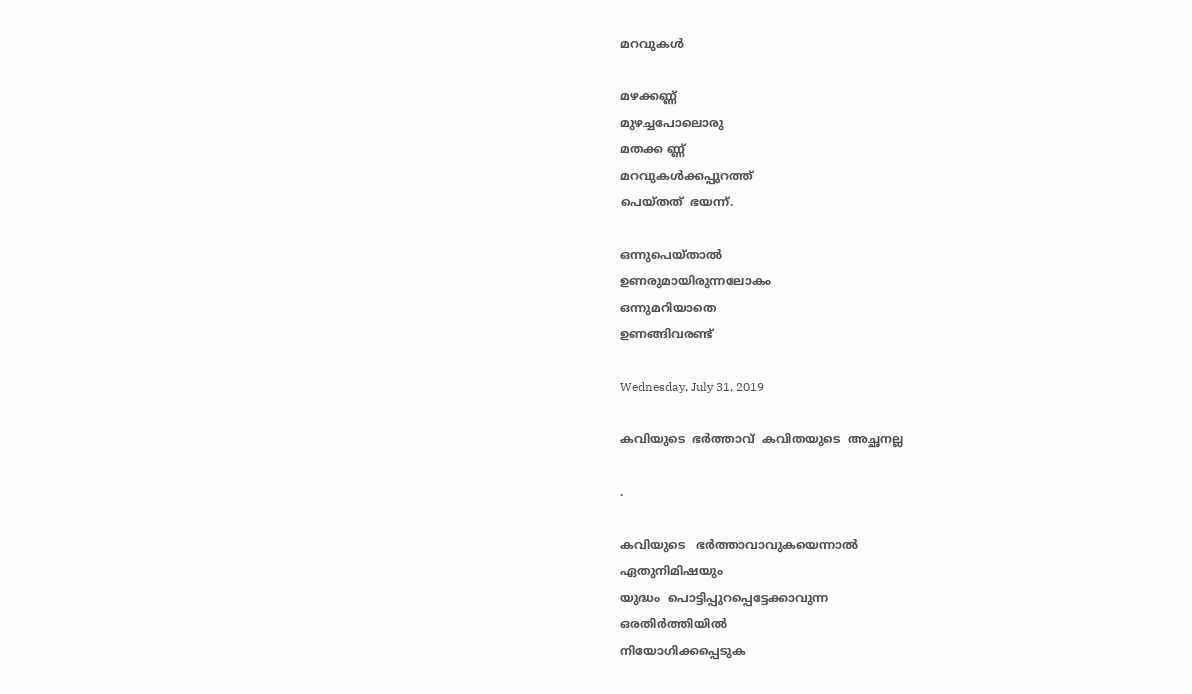മറവുകൾ

മഴക്കണ്ണ്
മുഴച്ചപോലൊരു
മതക്ക ണ്ണ്‌
മറവുകൾക്കപ്പുറത്ത്
പെയ്തത്  ഭയന്ന്.

ഒന്നുപെയ്താൽ
ഉണരുമായിരുന്നലോകം
ഒന്നുമറിയാതെ
ഉണങ്ങിവരണ്ട്

Wednesday, July 31, 2019

കവിയുടെ  ഭർത്താവ്  കവിതയുടെ  അച്ഛനല്ല

.

കവിയുടെ   ഭർത്താവാവുകയെന്നാൽ
ഏതുനിമിഷയും
യുദ്ധം  പൊട്ടിപ്പുറപ്പെട്ടേക്കാവുന്ന
ഒരതിർത്തിയിൽ
നിയോഗിക്കപ്പെടുക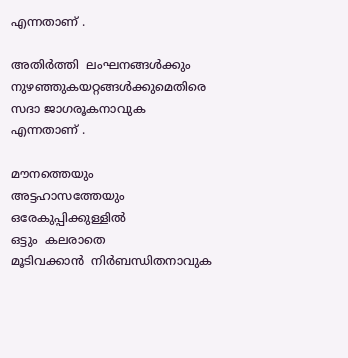എന്നതാണ് .

അതിർത്തി  ലംഘനങ്ങൾക്കും
നുഴഞ്ഞുകയറ്റങ്ങൾക്കുമെതിരെ
സദാ ജാഗരൂകനാവുക
എന്നതാണ് .

മൗനത്തെയും
അട്ടഹാസത്തേയും
ഒരേകുപ്പിക്കുള്ളിൽ
ഒട്ടും  കലരാതെ
മൂടിവക്കാൻ  നിർബന്ധിതനാവുക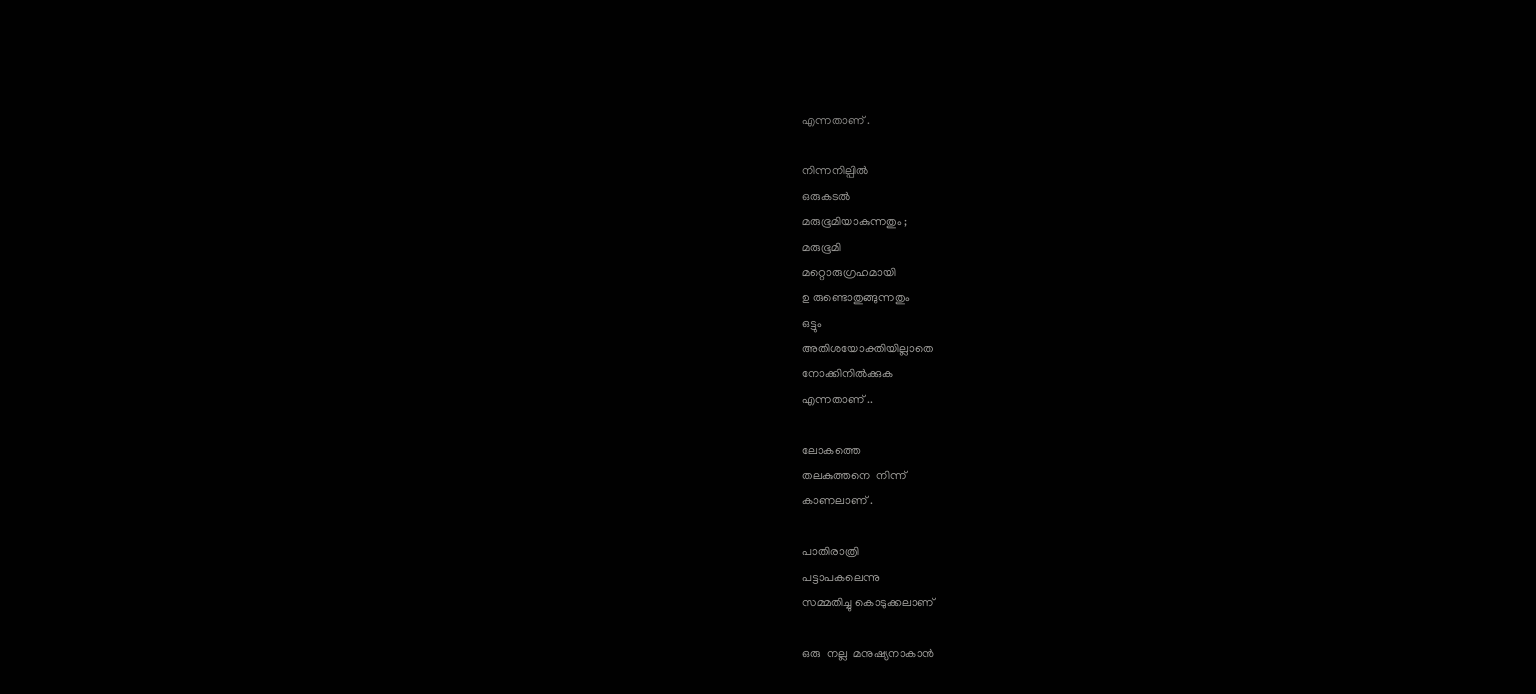എന്നതാണ് .

നിന്നനില്പിൽ
ഒരുകടൽ
മരുഭൂമിയാകുന്നതും ;
മരുഭൂമി
മറ്റൊരുഗ്രഹമായി
ഉ രുണ്ടൊതുങ്ങുന്നതും
ഒട്ടും
അതിശയോക്തിയില്ലാതെ
നോക്കിനിൽക്കുക
എന്നതാണ് ..

ലോകത്തെ
തലകുത്തനെ  നിന്ന്
കാണലാണ് .

പാതിരാത്രി
പട്ടാപകലെന്നു
സമ്മതിച്ചു കൊടുക്കലാണ്

ഒരു  നല്ല  മനുഷ്യനാകാൻ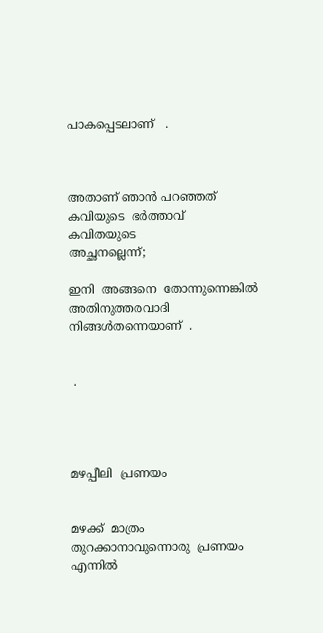പാകപ്പെടലാണ്   .



അതാണ് ഞാൻ പറഞ്ഞത്
കവിയുടെ  ഭർത്താവ്
കവിതയുടെ
അച്ഛനല്ലെന്ന്;

ഇനി  അങ്ങനെ  തോന്നുന്നെങ്കിൽ
അതിനുത്തരവാദി
നിങ്ങൾതന്നെയാണ്  .


 .




മഴപ്പീലി  പ്രണയം


മഴക്ക്  മാത്രം
തുറക്കാനാവുന്നൊരു  പ്രണയം
എന്നിൽ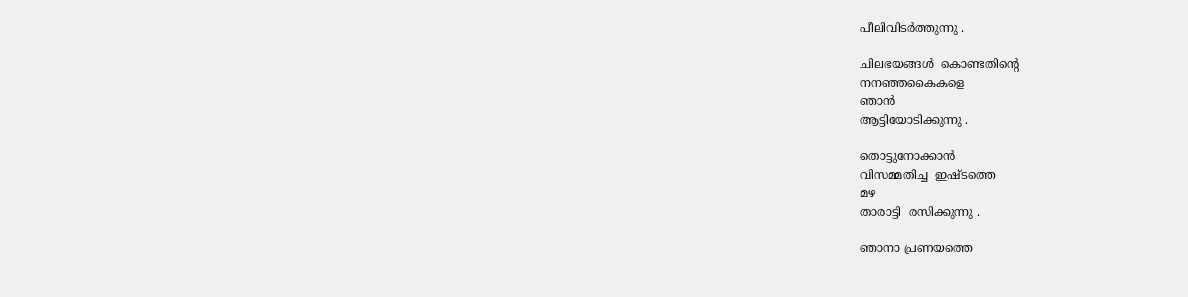പീലിവിടർത്തുന്നു .

ചിലഭയങ്ങൾ  കൊണ്ടതിന്റെ
നനഞ്ഞകൈകളെ
ഞാൻ
ആട്ടിയോടിക്കുന്നു .

തൊട്ടുനോക്കാൻ
വിസമ്മതിച്ച  ഇഷ്ടത്തെ
മഴ
താരാട്ടി  രസിക്കുന്നു .

ഞാനാ പ്രണയത്തെ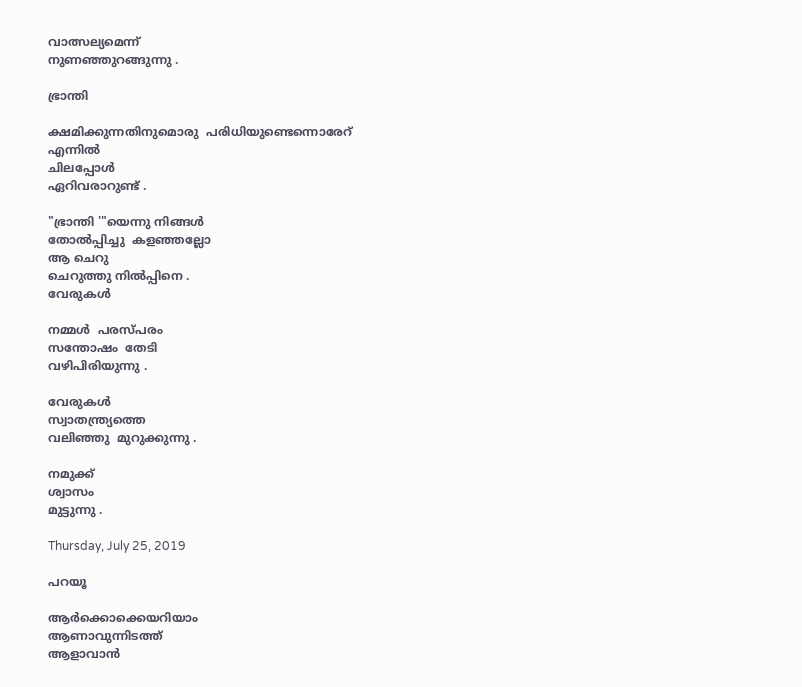വാത്സല്യമെന്ന്
നുണഞ്ഞുറങ്ങുന്നു .

ഭ്രാന്തി

ക്ഷമിക്കുന്നതിനുമൊരു  പരിധിയുണ്ടെന്നൊരേറ്
എന്നിൽ
ചിലപ്പോൾ
ഏറിവരാറുണ്ട് .

"ഭ്രാന്തി '"യെന്നു നിങ്ങൾ
തോൽപ്പിച്ചു  കളഞ്ഞല്ലോ
ആ ചെറു
ചെറുത്തു നിൽപ്പിനെ .
വേരുകൾ

നമ്മൾ  പരസ്പരം
സന്തോഷം  തേടി
വഴിപിരിയുന്നു .

വേരുകൾ
സ്വാതന്ത്ര്യത്തെ
വലിഞ്ഞു  മുറുക്കുന്നു .

നമുക്ക്
ശ്വാസം
മുട്ടുന്നു .

Thursday, July 25, 2019

പറയൂ

ആർക്കൊക്കെയറിയാം
ആണാവുന്നിടത്ത്
ആളാവാൻ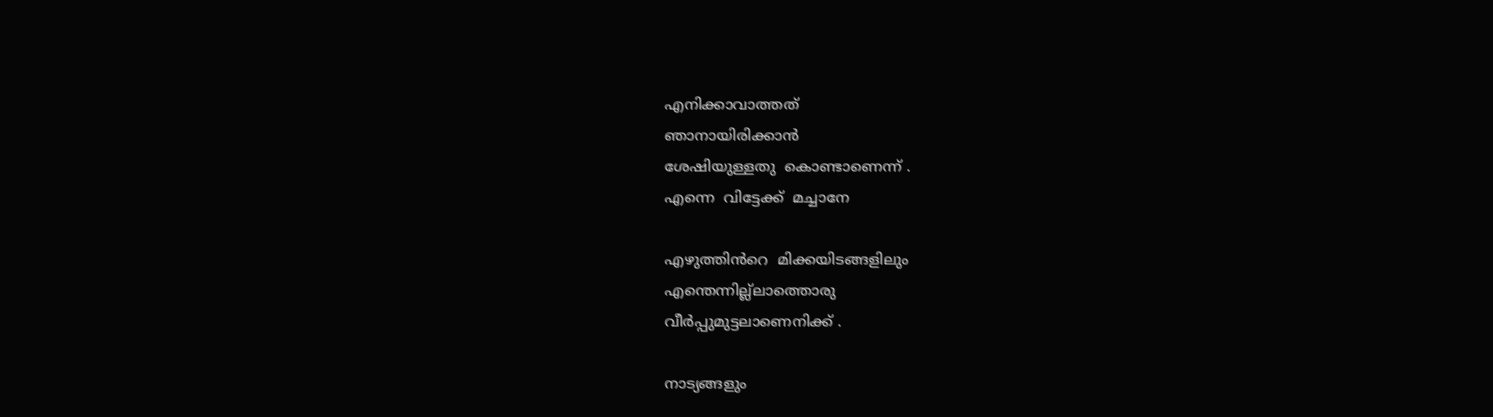എനിക്കാവാത്തത്
ഞാനായിരിക്കാൻ
ശേഷിയുള്ളതു  കൊണ്ടാണെന്ന് .
എന്നെ  വിട്ടേക്ക്  മച്ചാനേ

എഴുത്തിൻറെ  മിക്കയിടങ്ങളിലും
എന്തെന്നില്ല്ലാത്തൊരു
വീർപ്പുമുട്ടലാണെനിക്ക് .

നാട്യങ്ങളും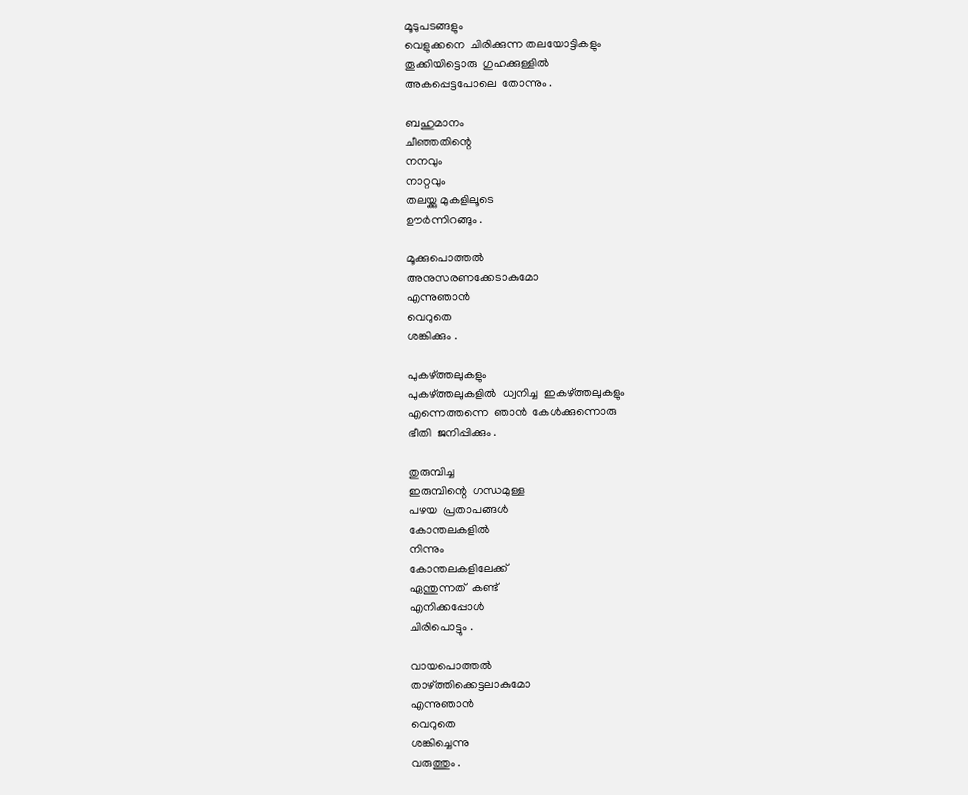മൂടുപടങ്ങളും
വെളുക്കനെ  ചിരിക്കുന്ന തലയോട്ടികളും
തൂക്കിയിട്ടൊരു  ഗുഹക്കുള്ളിൽ
അകപ്പെട്ടപോലെ  തോന്നും .

ബഹുമാനം
ചീഞ്ഞതിന്റെ
നനവും
നാറ്റവും
തലയ്ക്കു മുകളിലൂടെ
ഊർന്നിറങ്ങും .

മൂക്കുപൊത്തൽ
അനുസരണക്കേടാകുമോ
എന്നുഞാൻ
വെറുതെ
ശങ്കിക്കും .

പുകഴ്ത്തലുകളും
പുകഴ്ത്തലുകളിൽ  ധ്വനിച്ച  ഇകഴ്ത്തലുകളും
എന്നെത്തന്നെ  ഞാൻ  കേൾക്കുന്നൊരു
ഭീതി  ജനിപ്പിക്കും .

തുരുമ്പിച്ച
ഇരുമ്പിന്റെ  ഗന്ധമുള്ള
പഴയ  പ്രതാപങ്ങൾ
കോന്തലകളിൽ
നിന്നും
കോന്തലകളിലേക്ക്
ഏന്തുന്നത്  കണ്ട്
എനിക്കപ്പോൾ
ചിരിപൊട്ടും .

വായപൊത്തൽ
താഴ്ത്തിക്കെട്ടലാകുമോ
എന്നുഞാൻ
വെറുതെ
ശങ്കിച്ചെന്നു
വരുത്തും .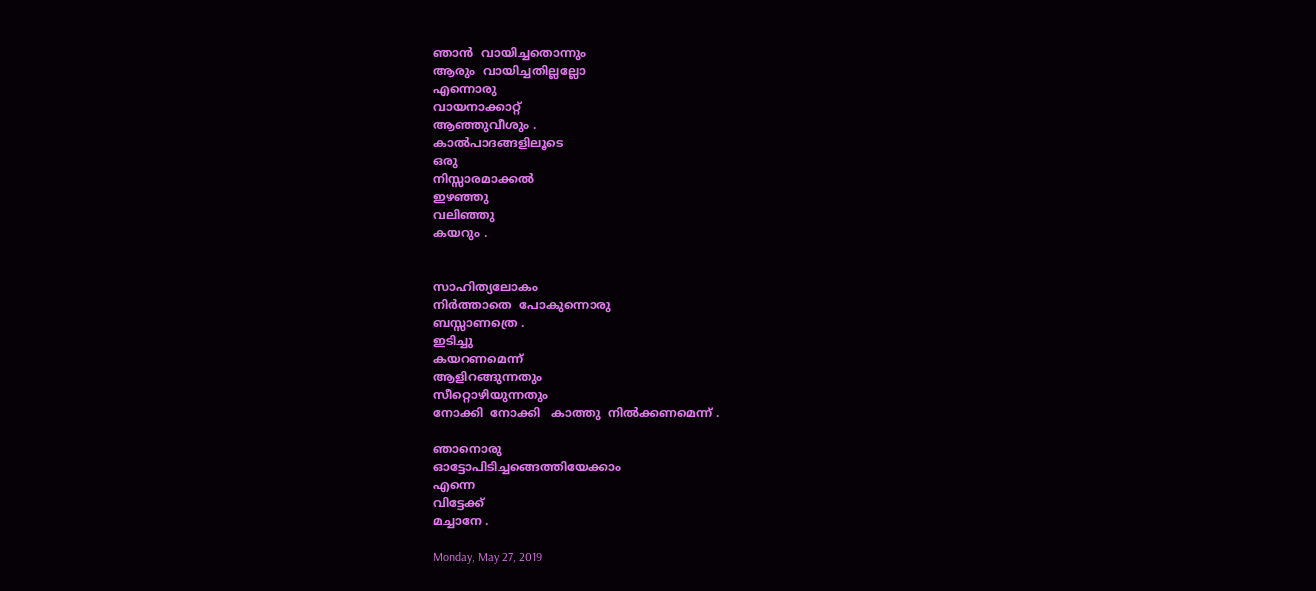ഞാൻ  വായിച്ചതൊന്നും
ആരും  വായിച്ചതില്ലല്ലോ
എന്നൊരു
വായനാക്കാറ്റ്
ആഞ്ഞുവീശും .
കാൽപാദങ്ങളിലൂടെ
ഒരു
നിസ്സാരമാക്കൽ
ഇഴഞ്ഞു
വലിഞ്ഞു
കയറും .


സാഹിത്യലോകം
നിർത്താതെ  പോകുന്നൊരു
ബസ്സാണത്രെ .
ഇടിച്ചു
കയറണമെന്ന്
ആളിറങ്ങുന്നതും
സീറ്റൊഴിയുന്നതും
നോക്കി  നോക്കി   കാത്തു  നിൽക്കണമെന്ന് .

ഞാനൊരു
ഓട്ടോപിടിച്ചങ്ങെത്തിയേക്കാം
എന്നെ
വിട്ടേക്ക്
മച്ചാനേ .

Monday, May 27, 2019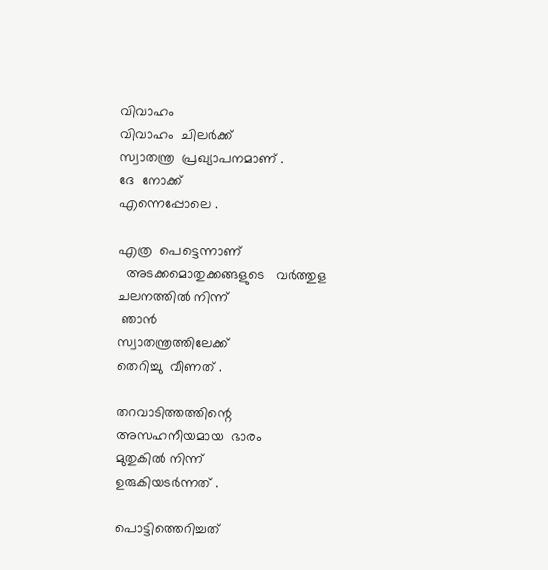വിവാഹം
വിവാഹം  ചിലർക്ക്
സ്വാതന്ത്ര  പ്രഖ്യാപനമാണ് .
ദേ  നോക്ക്
എന്നെപ്പോലെ .

എത്ര  പെട്ടെന്നാണ്
  അടക്കമൊതുക്കങ്ങളുടെ   വർത്തുള ചലനത്തിൽ നിന്ന്
 ഞാൻ
സ്വാതന്ത്രത്തിലേക്ക്
തെറിച്ചു  വീണത് .

തറവാടിത്തത്തിന്റെ
അസഹനീയമായ  ഭാരം
മുതുകിൽ നിന്ന്
ഉരുകിയടർന്നത് .

പൊട്ടിത്തെറിച്ചത്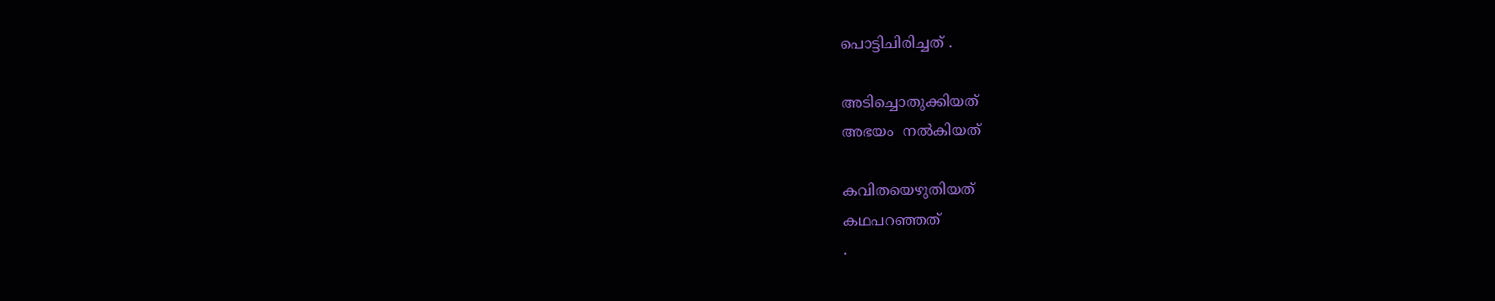പൊട്ടിചിരിച്ചത് .

അടിച്ചൊതുക്കിയത്
അഭയം  നൽകിയത്

കവിതയെഴുതിയത്
കഥപറഞ്ഞത്
.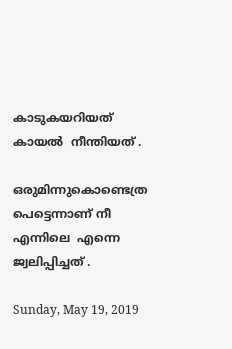കാടുകയറിയത്
കായൽ  നീന്തിയത് .

ഒരുമിന്നുകൊണ്ടെത്ര  പെട്ടെന്നാണ് നീ
എന്നിലെ  എന്നെ
ജ്വലിപ്പിച്ചത് .

Sunday, May 19, 2019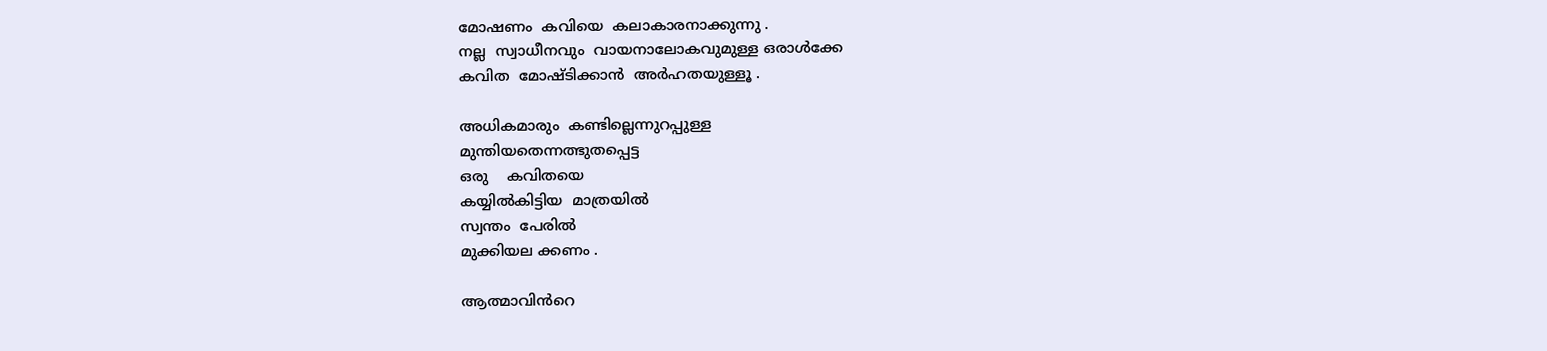മോഷണം  കവിയെ  കലാകാരനാക്കുന്നു .
നല്ല  സ്വാധീനവും  വായനാലോകവുമുള്ള ഒരാൾക്കേ
കവിത  മോഷ്ടിക്കാൻ  അർഹതയുള്ളൂ .

അധികമാരും  കണ്ടില്ലെന്നുറപ്പുള്ള
മുന്തിയതെന്നത്ഭുതപ്പെട്ട
ഒരു    കവിതയെ
കയ്യിൽകിട്ടിയ  മാത്രയിൽ
സ്വന്തം  പേരിൽ
മുക്കിയല ക്കണം .

ആത്മാവിൻറെ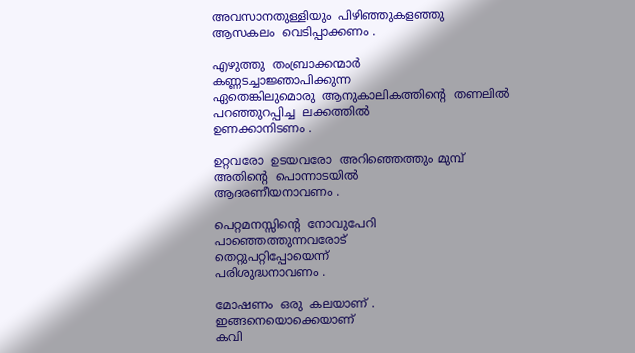അവസാനതുള്ളിയും  പിഴിഞ്ഞുകളഞ്ഞു
ആസകലം  വെടിപ്പാക്കണം .

എഴുത്തു  തംബ്രാക്കന്മാർ
കണ്ണടച്ചാജ്ഞാപിക്കുന്ന
ഏതെങ്കിലുമൊരു  ആനുകാലികത്തിന്റെ  തണലിൽ
പറഞ്ഞുറപ്പിച്ച  ലക്കത്തിൽ
ഉണക്കാനിടണം .

ഉറ്റവരോ  ഉടയവരോ  അറിഞ്ഞെത്തും മുമ്പ്
അതിന്റെ  പൊന്നാടയിൽ
ആദരണീയനാവണം .

പെറ്റമനസ്സിന്റെ  നോവുപേറി
പാഞ്ഞെത്തുന്നവരോട്
തെറ്റുപറ്റിപ്പോയെന്ന്
പരിശുദ്ധനാവണം .

മോഷണം  ഒരു  കലയാണ് .
ഇങ്ങനെയൊക്കെയാണ്
കവി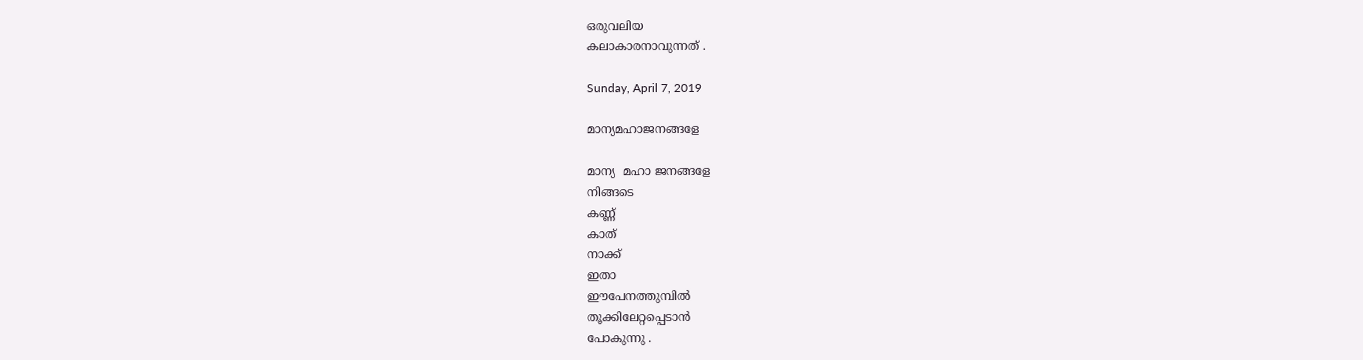ഒരുവലിയ
കലാകാരനാവുന്നത് .

Sunday, April 7, 2019

മാന്യമഹാജനങ്ങളേ

മാന്യ  മഹാ ജനങ്ങളേ
നിങ്ങടെ
കണ്ണ്
കാത്
നാക്ക്
ഇതാ
ഈപേനത്തുമ്പിൽ
തൂക്കിലേറ്റപ്പെടാൻ
പോകുന്നു .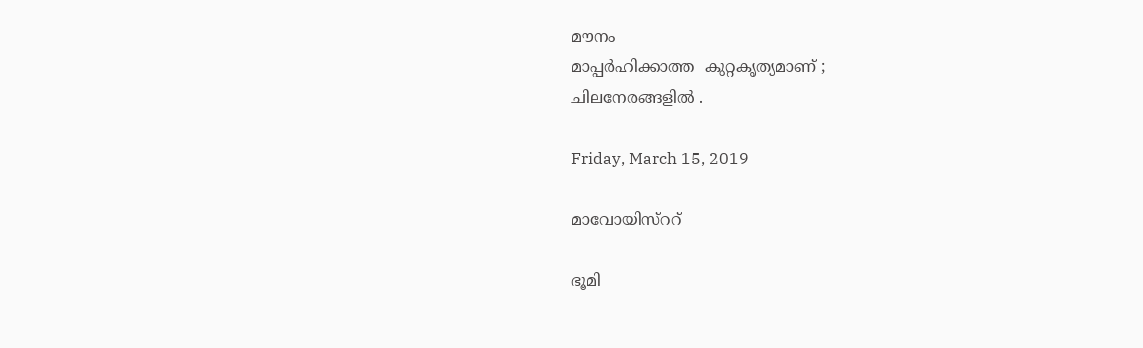മൗനം
മാപ്പർഹിക്കാത്ത  കുറ്റകൃത്യമാണ് ;
ചിലനേരങ്ങളിൽ .

Friday, March 15, 2019

മാവോയിസ്ററ്

ഭൂമി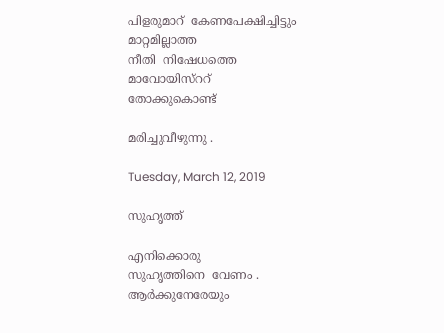പിളരുമാറ്  കേണപേക്ഷിച്ചിട്ടും
മാറ്റമില്ലാത്ത
നീതി  നിഷേധത്തെ
മാവോയിസ്ററ്
തോക്കുകൊണ്ട്

മരിച്ചുവീഴുന്നു .

Tuesday, March 12, 2019

സുഹൃത്ത്

എനിക്കൊരു
സുഹൃത്തിനെ  വേണം .
ആർക്കുനേരേയും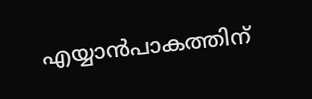എയ്യാൻപാകത്തിന്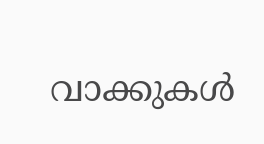വാക്കുകൾ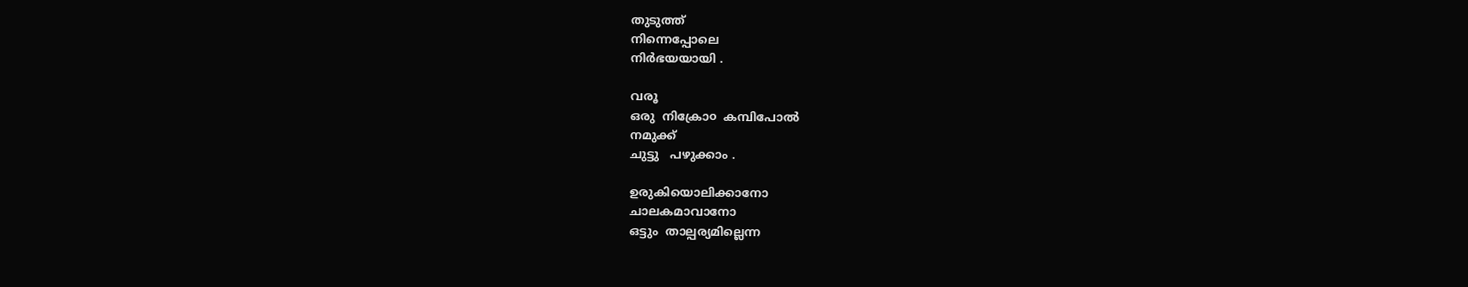തുടുത്ത്
നിന്നെപ്പോലെ
നിർഭയയായി .

വരൂ
ഒരു  നിക്രോ൦  കമ്പിപോൽ
നമുക്ക്
ചുട്ടു   പഴുക്കാം .

ഉരുകിയൊലിക്കാനോ
ചാലകമാവാനോ
ഒട്ടും  താല്പര്യമില്ലെന്ന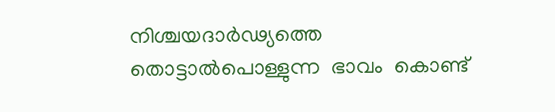നിശ്ചയദാർഢ്യത്തെ
തൊട്ടാൽപൊള്ളുന്ന  ഭാവം  കൊണ്ട്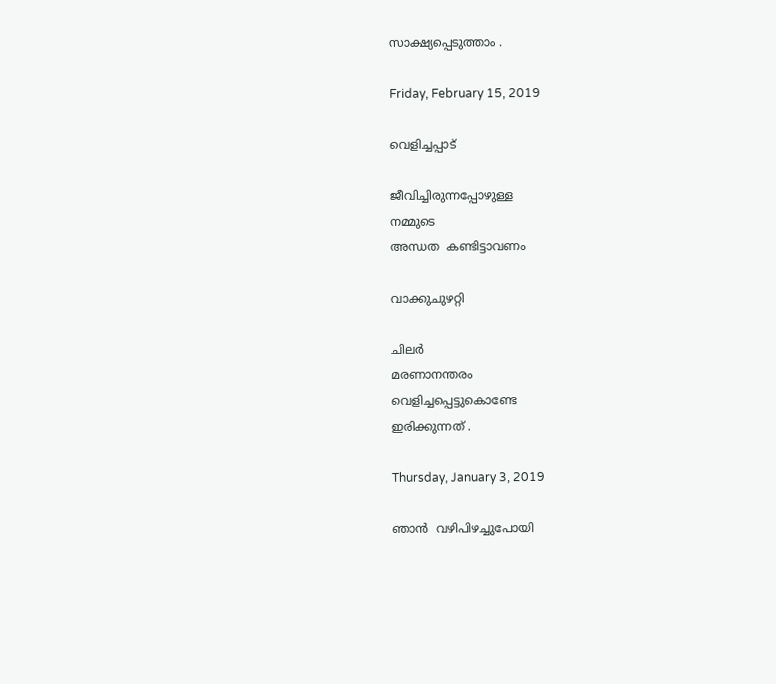സാക്ഷ്യപ്പെടുത്താം .

Friday, February 15, 2019

വെളിച്ചപ്പാട്

ജീവിച്ചിരുന്നപ്പോഴുള്ള
നമ്മുടെ
അന്ധത  കണ്ടിട്ടാവണം

വാക്കുചുഴറ്റി

ചിലർ
മരണാനന്തരം
വെളിച്ചപ്പെട്ടുകൊണ്ടേ
ഇരിക്കുന്നത് .

Thursday, January 3, 2019

ഞാൻ  വഴിപിഴച്ചുപോയി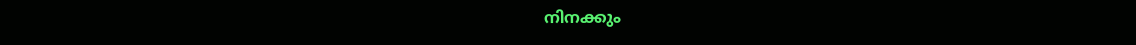നിനക്കും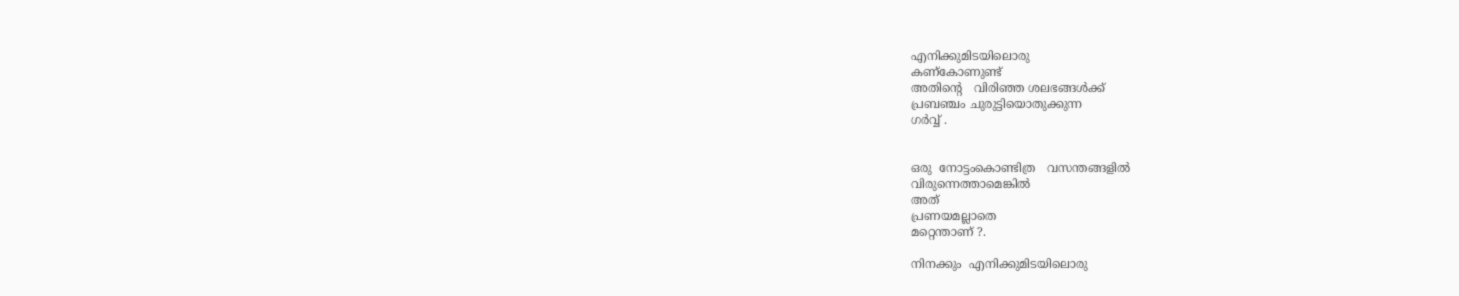എനിക്കുമിടയിലൊരു
കണ്കോണുണ്ട്
അതിന്റെ   വിരിഞ്ഞ ശലഭങ്ങൾക്ക്
പ്രബഞ്ചം ചുരുട്ടിയൊതുക്കുന്ന
ഗർവ്വ് .


ഒരു  നോട്ടംകൊണ്ടിത്ര   വസന്തങ്ങളിൽ
വിരുന്നെത്താമെങ്കിൽ
അത്
പ്രണയമല്ലാതെ
മറ്റെന്താണ് ?.

നിനക്കും  എനിക്കുമിടയിലൊരു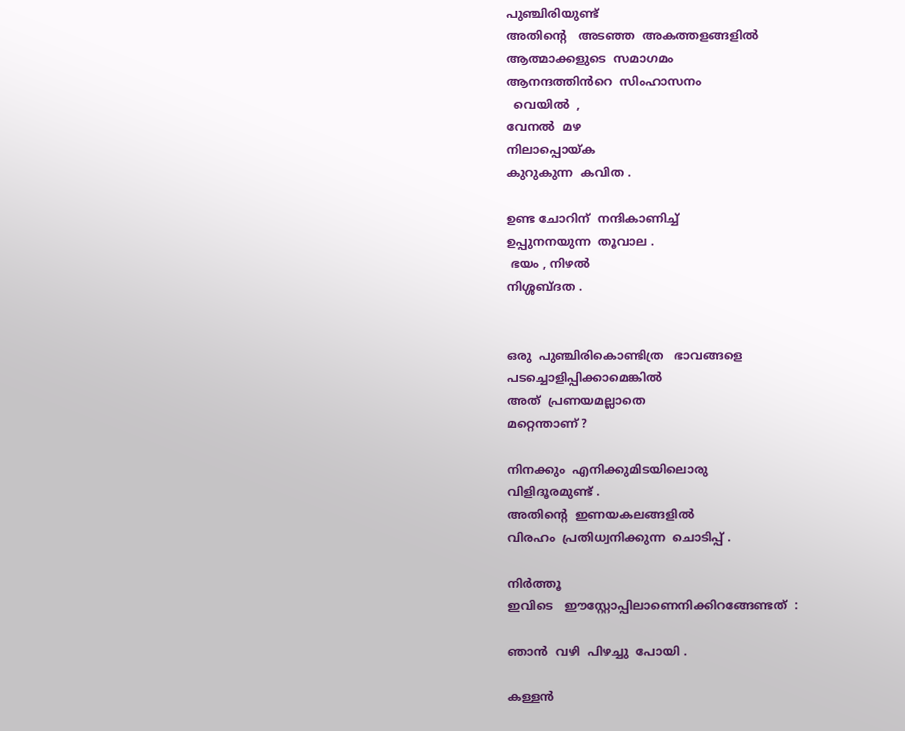പുഞ്ചിരിയുണ്ട്
അതിന്റെ   അടഞ്ഞ  അകത്തളങ്ങളിൽ
ആത്മാക്കളുടെ  സമാഗമം
ആനന്ദത്തിൻറെ  സിംഹാസനം
  വെയിൽ  ,
വേനൽ  മഴ
നിലാപ്പൊയ്ക
കുറുകുന്ന  കവിത .

ഉണ്ട ചോറിന്  നന്ദികാണിച്ച്
ഉപ്പുനനയുന്ന  തൂവാല .
 ഭയം , നിഴൽ
നിശ്ശബ്ദത .


ഒരു  പുഞ്ചിരികൊണ്ടിത്ര   ഭാവങ്ങളെ
പടച്ചൊളിപ്പിക്കാമെങ്കിൽ
അത്  പ്രണയമല്ലാതെ
മറ്റെന്താണ് ?

നിനക്കും  എനിക്കുമിടയിലൊരു
വിളിദൂരമുണ്ട് .
അതിൻ്റെ  ഇണയകലങ്ങളിൽ
വിരഹം  പ്രതിധ്വനിക്കുന്ന  ചൊടിപ്പ് .

നിർത്തൂ
ഇവിടെ   ഈസ്റ്റോപ്പിലാണെനിക്കിറങ്ങേണ്ടത്  :

ഞാൻ  വഴി  പിഴച്ചു  പോയി .

കള്ളൻ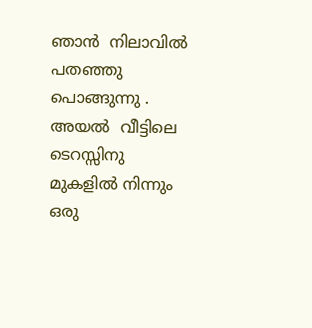ഞാൻ  നിലാവിൽ
പതഞ്ഞു  പൊങ്ങുന്നു .
അയൽ  വീട്ടിലെ
ടെറസ്സിനു  മുകളിൽ നിന്നും
ഒരു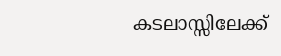കടലാസ്സിലേക്ക്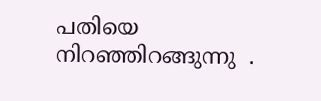പതിയെ   നിറഞ്ഞിറങ്ങുന്നു  .